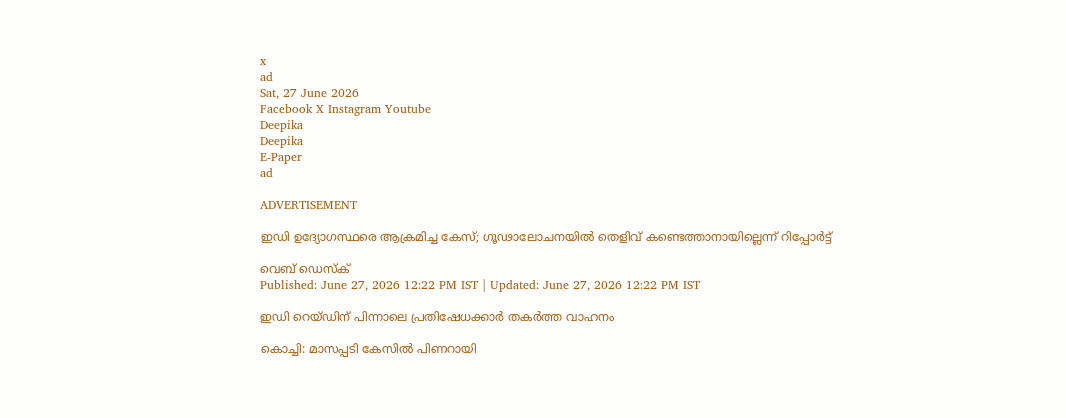x
ad
Sat, 27 June 2026
Facebook X Instagram Youtube
Deepika
Deepika
E-Paper
ad

ADVERTISEMENT

ഇഡി ഉദ്യോഗസ്ഥരെ ആക്രമിച്ച കേസ്; ഗൂഢാലോചനയില്‍ തെളിവ് കണ്ടെത്താനായില്ലെന്ന് റിപ്പോർട്ട്

വെബ് ഡെസ്ക്
Published: June 27, 2026 12:22 PM IST | Updated: June 27, 2026 12:22 PM IST

ഇഡി റെയ്ഡിന് പിന്നാലെ പ്രതിഷേധക്കാർ തകർത്ത വാഹനം

കൊച്ചി: മാസപ്പടി കേസിൽ പിണറായി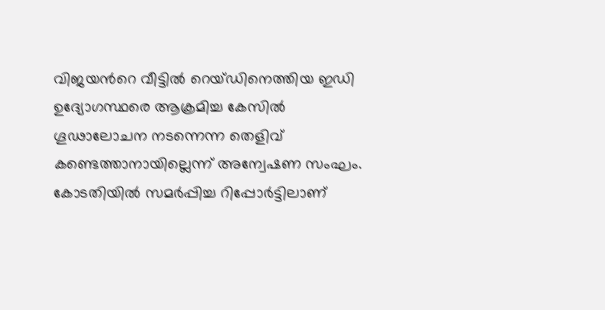വിജയന്‍റെ വീട്ടിൽ റെയ്ഡിനെത്തിയ ഇഡി ഉദ്യോഗസ്ഥരെ ആക്രമിച്ച കേസില്‍ ഗൂഢാലോചന നടന്നെന്ന തെളിവ് കണ്ടെത്താനായില്ലെന്ന് അന്വേഷണ സംഘം. കോടതിയില്‍ സമര്‍പ്പിച്ച റിപ്പോർട്ടിലാണ്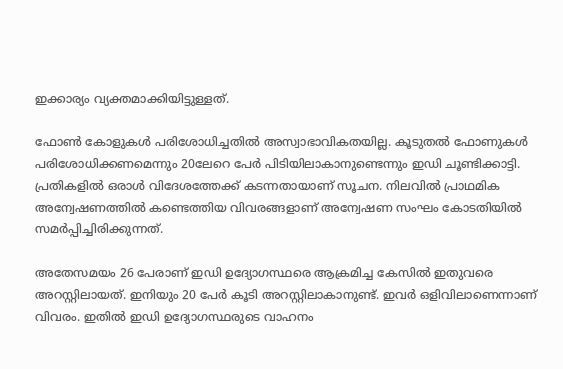ഇക്കാര്യം വ്യക്തമാക്കിയിട്ടുള്ളത്.

ഫോണ്‍ കോളുകള്‍ പരിശോധിച്ചതില്‍ അസ്വാഭാവികതയില്ല. കൂടുതല്‍ ഫോണുകള്‍ പരിശോധിക്കണമെന്നും 20ലേറെ പേര്‍ പിടിയിലാകാനുണ്ടെന്നും ഇഡി ചൂണ്ടിക്കാട്ടി. പ്രതികളില്‍ ഒരാള്‍ വിദേശത്തേക്ക് കടന്നതായാണ് സൂചന. നിലവില്‍ പ്രാഥമിക അന്വേഷണത്തില്‍ കണ്ടെത്തിയ വിവരങ്ങളാണ് അന്വേഷണ സംഘം കോടതിയില്‍ സമര്‍പ്പിച്ചിരിക്കുന്നത്.

അതേസമയം 26 പേരാണ് ഇഡി ഉദ്യോഗസ്ഥരെ ആക്രമിച്ച കേസില്‍ ഇതുവരെ അറസ്റ്റിലായത്. ഇനിയും 20 പേര്‍ കൂടി അറസ്റ്റിലാകാനുണ്ട്. ഇവര്‍ ഒളിവിലാണെന്നാണ് വിവരം. ഇതില്‍ ഇഡി ഉദ്യോഗസ്ഥരുടെ വാഹനം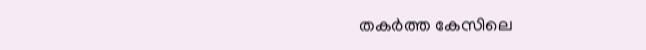തകര്‍ത്ത കേസിലെ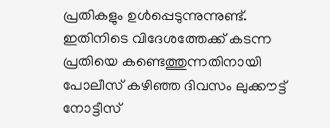പ്രതികളും ഉള്‍പ്പെടുന്നുന്നുണ്ട്. ഇതിനിടെ വിദേശത്തേക്ക് കടന്ന പ്രതിയെ കണ്ടെത്തുന്നതിനായി പോലീസ് കഴിഞ്ഞ ദിവസം ലുക്കൗട്ട് നോട്ടീസ്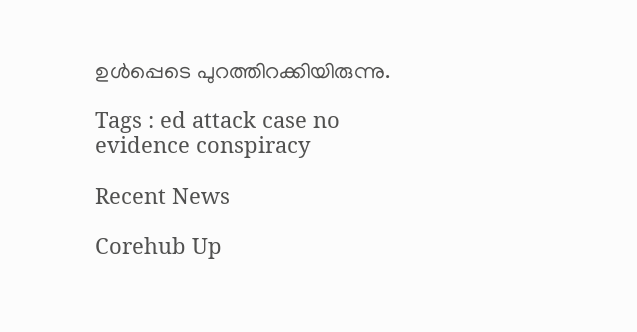ഉള്‍പ്പെടെ പുറത്തിറക്കിയിരുന്നു.

Tags : ed attack case no evidence conspiracy

Recent News

Corehub Up